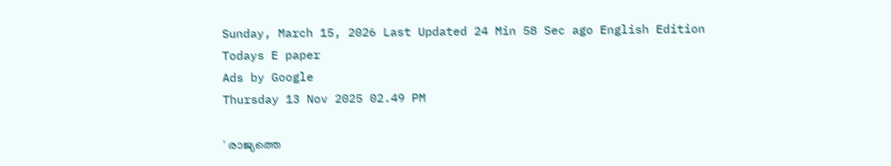Sunday, March 15, 2026 Last Updated 24 Min 58 Sec ago English Edition
Todays E paper
Ads by Google
Thursday 13 Nov 2025 02.49 PM

' രാജ്യത്തെ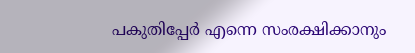പകുതിപ്പേര്‍ എന്നെ സംരക്ഷിക്കാനും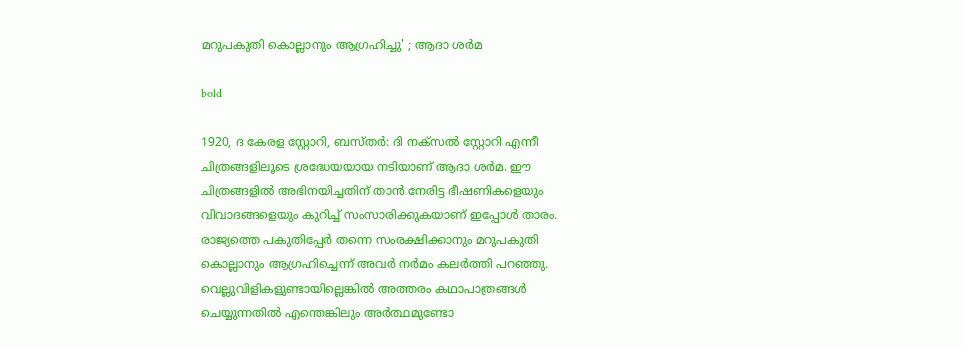മറുപകുതി കൊല്ലാനും ആഗ്രഹിച്ചു' ; ആദാ ശര്‍മ

bold

1920, ദ കേരള സ്റ്റോറി, ബസ്തര്‍: ദി നക്‌സല്‍ സ്റ്റോറി എന്നീ ചിത്രങ്ങളിലൂടെ ശ്രദ്ധേയയായ നടിയാണ് ആദാ ശര്‍മ. ഈ ചിത്രങ്ങളില്‍ അഭിനയിച്ചതിന് താന്‍ നേരിട്ട ഭീഷണികളെയും വിവാദങ്ങളെയും കുറിച്ച് സംസാരിക്കുകയാണ് ഇപ്പോള്‍ താരം. രാജ്യത്തെ പകുതിപ്പേര്‍ തന്നെ സംരക്ഷിക്കാനും മറുപകുതി കൊല്ലാനും ആഗ്രഹിച്ചെന്ന് അവര്‍ നര്‍മം കലര്‍ത്തി പറഞ്ഞു. വെല്ലുവിളികളുണ്ടായില്ലെങ്കില്‍ അത്തരം കഥാപാത്രങ്ങള്‍ ചെയ്യുന്നതില്‍ എന്തെങ്കിലും അര്‍ത്ഥമുണ്ടോ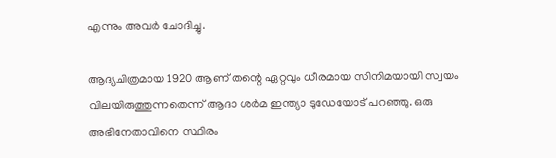എന്നും അവര്‍ ചോദിച്ചു.

ആദ്യചിത്രമായ 1920 ആണ് തന്റെ ഏറ്റവും ധീരമായ സിനിമയായി സ്വയം വിലയിരുത്തുന്നതെന്ന് ആദാ ശര്‍മ ഇന്ത്യാ ടുഡേയോട് പറഞ്ഞു. ഒരു അഭിനേതാവിനെ സ്ഥിരം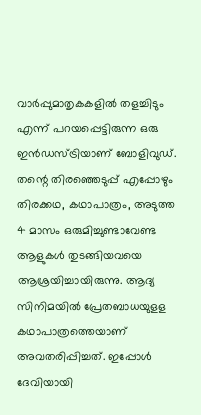വാര്‍പ്പുമാതൃകകളില്‍ തളച്ചിടും എന്ന് പറയപ്പെട്ടിരുന്ന ഒരു ഇന്‍ഡസ്ട്രിയാണ് ബോളിവുഡ്. തന്റെ തിരഞ്ഞെടുപ്പ് എപ്പോഴും തിരക്കഥ, കഥാപാത്രം, അടുത്ത 4 മാസം ഒരുമിച്ചുണ്ടാവേണ്ട ആളുകള്‍ തുടങ്ങിയവയെ ആശ്രയിച്ചായിരുന്നു. ആദ്യ സിനിമയില്‍ പ്രേതബാധയുളള കഥാപാത്രത്തെയാണ് അവതരിപ്പിച്ചത്. ഇപ്പോള്‍ ദേവിയായി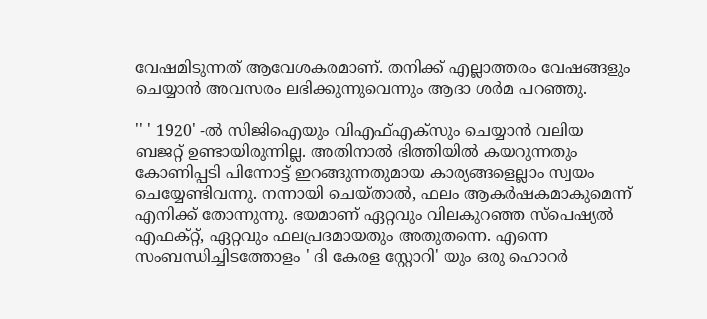വേഷമിടുന്നത് ആവേശകരമാണ്. തനിക്ക് എല്ലാത്തരം വേഷങ്ങളും ചെയ്യാന്‍ അവസരം ലഭിക്കുന്നുവെന്നും ആദാ ശര്‍മ പറഞ്ഞു.

'' ' 1920' -ല്‍ സിജിഐയും വിഎഫ്എക്‌സും ചെയ്യാന്‍ വലിയ ബജറ്റ് ഉണ്ടായിരുന്നില്ല. അതിനാല്‍ ഭിത്തിയില്‍ കയറുന്നതും കോണിപ്പടി പിന്നോട്ട് ഇറങ്ങുന്നതുമായ കാര്യങ്ങളെല്ലാം സ്വയം ചെയ്യേണ്ടിവന്നു. നന്നായി ചെയ്താല്‍, ഫലം ആകര്‍ഷകമാകുമെന്ന് എനിക്ക് തോന്നുന്നു. ഭയമാണ് ഏറ്റവും വിലകുറഞ്ഞ സ്‌പെഷ്യല്‍ എഫക്റ്റ്, ഏറ്റവും ഫലപ്രദമായതും അതുതന്നെ. എന്നെ സംബന്ധിച്ചിടത്തോളം ' ദി കേരള സ്റ്റോറി' യും ഒരു ഹൊറര്‍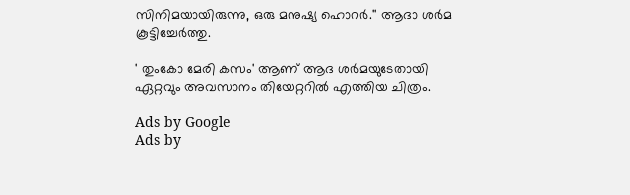സിനിമയായിരുന്നു, ഒരു മനുഷ്യ ഹൊറര്‍.'' ആദാ ശര്‍മ കൂട്ടിച്ചേര്‍ത്തു.

' തുംകോ മേരി കസം' ആണ് ആദ ശര്‍മയുടേതായി ഏറ്റവും അവസാനം തിയേറ്ററില്‍ എത്തിയ ചിത്രം.

Ads by Google
Ads by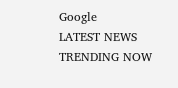Google
LATEST NEWS
TRENDING NOW